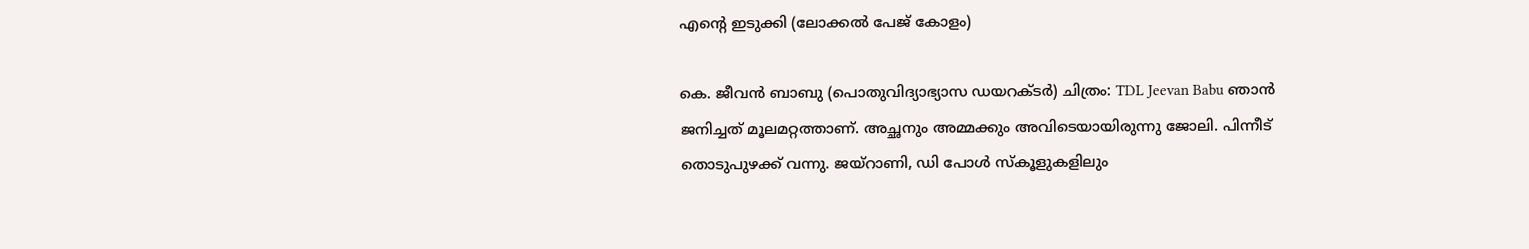എന്‍റെ ഇടുക്കി (ലോക്കൽ പേജ് കോളം)

കെ. ജീവൻ ബാബു (പൊതുവിദ്യാഭ്യാസ ഡയറക്ടർ) ചിത്രം: TDL Jeevan Babu ഞാൻ ജനിച്ചത് മൂലമറ്റത്താണ്. അച്ഛനും അമ്മക്കും അവിടെയായിരുന്നു ജോലി. പിന്നീട് തൊടുപുഴക്ക് വന്നു. ജയ്റാണി, ഡി പോൾ സ്കൂളുകളിലും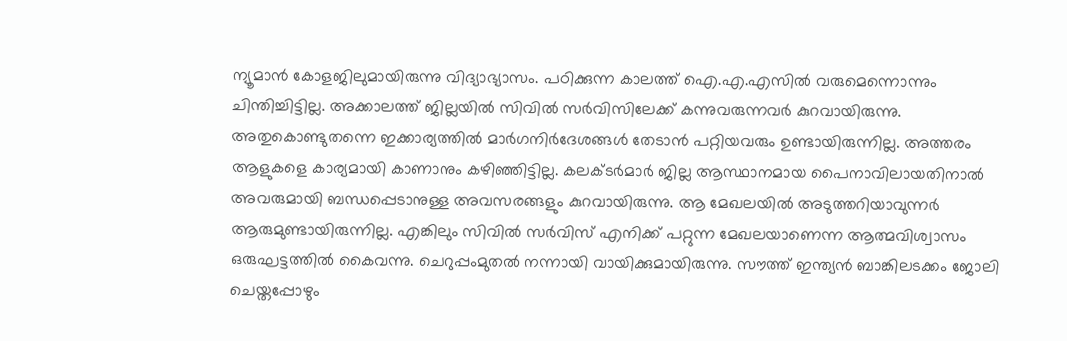ന്യൂമാൻ കോളജിലുമായിരുന്നു വിദ്യാഭ്യാസം. പഠിക്കുന്ന കാലത്ത് ഐ.എ.എസിൽ വരുമെന്നൊന്നും ചിന്തിച്ചിട്ടില്ല. അക്കാലത്ത് ജില്ലയിൽ സിവിൽ സർവിസിലേക്ക് കന്നുവരുന്നവർ കുറവായിരുന്നു. അതുകൊണ്ടുതന്നെ ഇക്കാര്യത്തിൽ മാർഗനിർദേശങ്ങൾ തേടാൻ പറ്റിയവരും ഉണ്ടായിരുന്നില്ല. അത്തരം ആളുകളെ കാര്യമായി കാണാനും കഴിഞ്ഞിട്ടില്ല. കലക്ടർമാർ ജില്ല ആസ്ഥാനമായ പൈനാവിലായതിനാൽ അവരുമായി ബന്ധപ്പെടാനുള്ള അവസരങ്ങളും കുറവായിരുന്നു. ആ മേഖലയിൽ അടുത്തറിയാവുന്നർ ആരുമുണ്ടായിരുന്നില്ല. എങ്കിലും സിവിൽ സർവിസ് എനിക്ക് പറ്റുന്ന മേഖലയാണെന്ന ആത്മവിശ്വാസം ഒരുഘട്ടത്തിൽ കൈവന്നു. ചെറുപ്പംമുതൽ നന്നായി വായിക്കുമായിരുന്നു. സൗത്ത് ഇന്ത്യൻ ബാങ്കിലടക്കം ജോലി ചെയ്തപ്പോഴും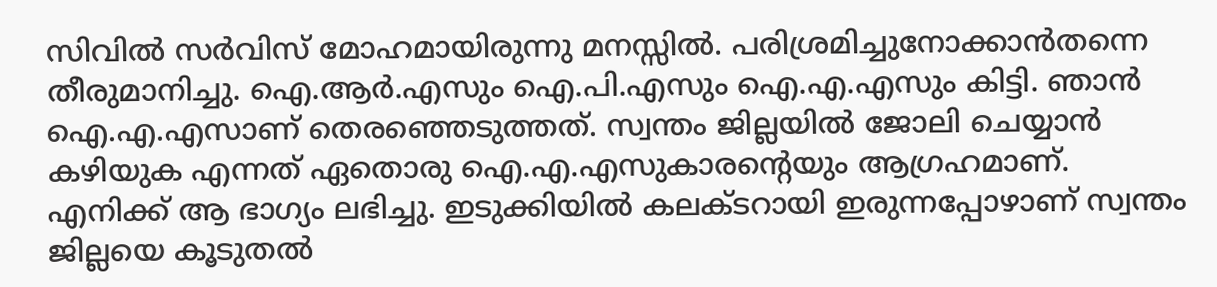സിവിൽ സർവിസ് മോഹമായിരുന്നു മനസ്സിൽ. പരിശ്രമിച്ചുനോക്കാൻതന്നെ തീരുമാനിച്ചു. ഐ.ആർ.എസും ഐ.പി.എസും ഐ.എ.എസും കിട്ടി. ഞാൻ ഐ.എ.എസാണ് തെരഞ്ഞെടുത്തത്. സ്വന്തം ജില്ലയിൽ ജോലി ചെയ്യാൻ കഴിയുക എന്നത് ഏതൊരു ഐ.എ.എസുകാരന്‍റെയും ആഗ്രഹമാണ്. എനിക്ക് ആ ഭാഗ്യം ലഭിച്ചു. ഇടുക്കിയിൽ കലക്ടറായി ഇരുന്നപ്പോഴാണ് സ്വന്തം ജില്ലയെ കൂടുതൽ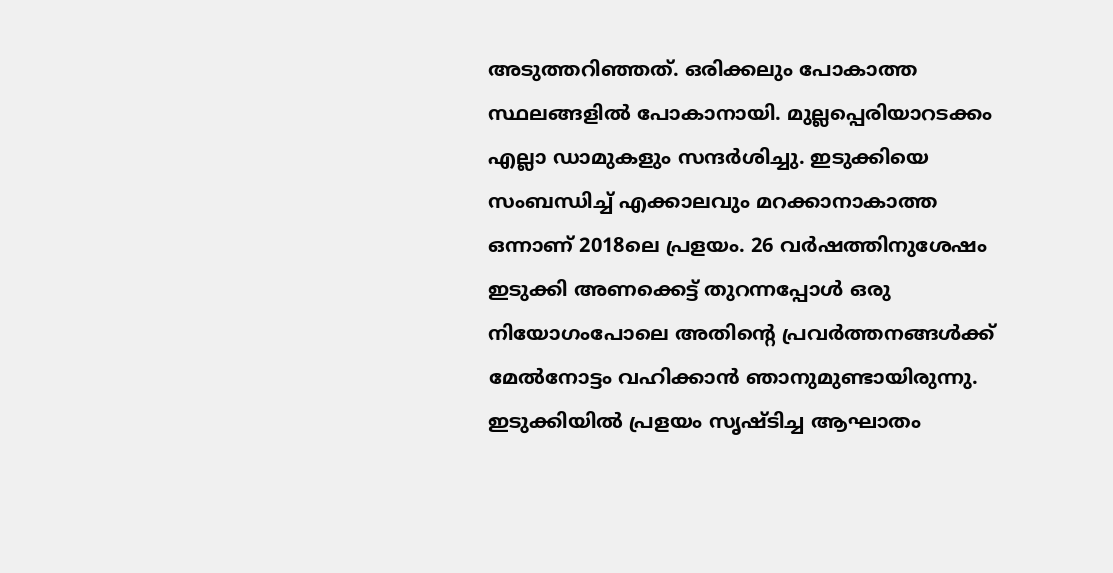അടുത്തറിഞ്ഞത്. ഒരിക്കലും പോകാത്ത സ്ഥലങ്ങളിൽ പോകാനായി. മുല്ലപ്പെരിയാറടക്കം എല്ലാ ഡാമുകളും സന്ദർശിച്ചു. ഇടുക്കിയെ സംബന്ധിച്ച് എക്കാലവും മറക്കാനാകാത്ത ഒന്നാണ് 2018ലെ പ്രളയം. 26 വർഷത്തിനുശേഷം ഇടുക്കി അണക്കെട്ട് തുറന്നപ്പോൾ ഒരു നിയോഗംപോലെ അതിന്‍റെ പ്രവർത്തനങ്ങൾക്ക് മേൽനോട്ടം വഹിക്കാൻ ഞാനുമുണ്ടായിരുന്നു. ഇടുക്കിയിൽ പ്രളയം സൃഷ്ടിച്ച ആഘാതം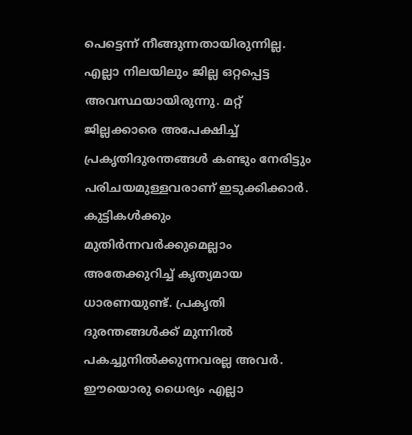പെട്ടെന്ന് നീങ്ങുന്നതായിരുന്നില്ല. എല്ലാ നിലയിലും ജില്ല ഒറ്റപ്പെട്ട അവസ്ഥയായിരുന്നു. മറ്റ് ജില്ലക്കാരെ അപേക്ഷിച്ച് പ്രകൃതിദുരന്തങ്ങൾ കണ്ടും നേരിട്ടും പരിചയമുള്ളവരാണ് ഇടുക്കിക്കാർ. കുട്ടികൾക്കും മുതിർന്നവർക്കുമെല്ലാം അതേക്കുറിച്ച് കൃത്യമായ ധാരണയുണ്ട്. പ്രകൃതി ദുരന്തങ്ങൾക്ക് മുന്നിൽ പകച്ചുനിൽക്കുന്നവരല്ല അവർ. ഈയൊരു ധൈര്യം എല്ലാ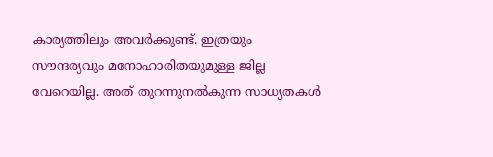കാര്യത്തിലും അവർക്കുണ്ട്. ഇത്രയും സൗന്ദര്യവും മനോഹാരിതയുമുള്ള ജില്ല വേറെയില്ല. അത് തുറന്നുനൽകുന്ന സാധ്യതകൾ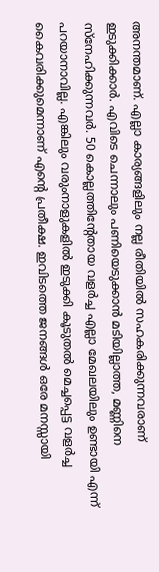അനന്തമാണ്. എല്ലാ കാര്യങ്ങളിലും നല്ല രീതിയിൽ സഹകരിക്കുന്നവരാണ് ഇടുക്കിക്കാർ. എവിടെ ചെന്നാലും പണിയെടുക്കാൻ മടിയില്ലാത്ത, മണ്ണിനെ സ്നേഹിക്കുന്നവർ. 50 കൊല്ലത്തിന്‍റേതായ വളർച്ച എല്ലാ മേഖലയിലും ഉണ്ടായി എന്ന് പറയാനാവില്ല. എങ്കിലും വരുംനാളുകളിൽ ഇടുക്കി കൂടുതൽ മെച്ചപ്പെട്ട വളർച്ച കൈവരിക്കുമെന്നാണ് എന്‍റെ പ്രതീക്ഷ. ഇവിടത്തെ ജനങ്ങൾ ഒരേ മനസ്സായി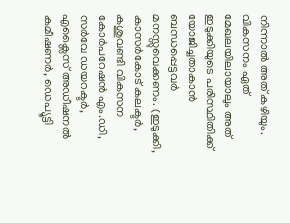നിന്നാൽ അത് കഴിയും. വികസനം ഏത് മേഖലയിലായാലും അത് ഇടുക്കിയുടെ പരിസ്ഥിതിക്ക് യോജിച്ചതാകാൻ ബന്ധപ്പെട്ടവർ മനസ്സുവെക്കണം. (ഇടുക്കി, കാസർകോട് കലക്ടർ, കശുവണ്ടി വികസന കോർപറേഷൻ എം.ഡി, സർവേ ഡയറക്ടർ, എക്സൈസ് അഡീഷനൽ കമീഷണർ, ഡെപ്യൂട്ടി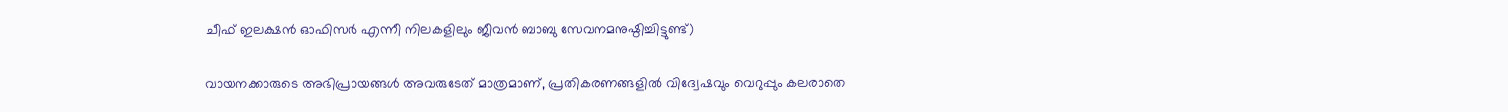ചീഫ് ഇലക്ഷൻ ഓഫിസർ എന്നീ നിലകളിലും ജീവൻ ബാബു സേവനമനുഷ്ഠിച്ചിട്ടുണ്ട്)

വായനക്കാരുടെ അഭിപ്രായങ്ങള്‍ അവരുടേത് മാത്രമാണ്, പ്രതികരണങ്ങളിൽ വിദ്വേഷവും വെറുപ്പും കലരാതെ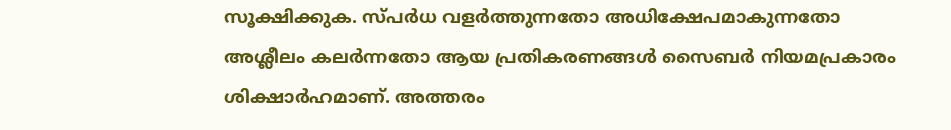സൂക്ഷിക്കുക. സ്പർധ വളർത്തുന്നതോ അധിക്ഷേപമാകുന്നതോ അശ്ലീലം കലർന്നതോ ആയ പ്രതികരണങ്ങൾ സൈബർ നിയമപ്രകാരം ശിക്ഷാർഹമാണ്. അത്തരം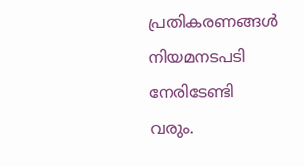പ്രതികരണങ്ങൾ നിയമനടപടി നേരിടേണ്ടി വരും.